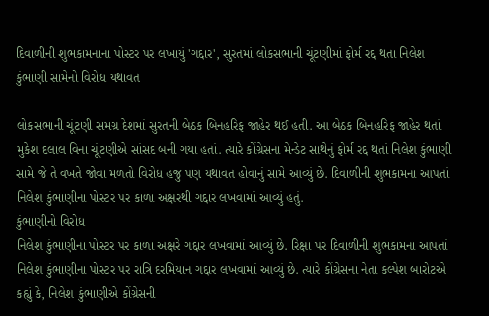દિવાળીની શુભકામનાના પોસ્ટર પર લખાયું 'ગદ્દાર', સુરતમાં લોકસભાની ચૂંટણીમાં ફોર્મ રદ્દ થતા નિલેશ કુંભાણી સામેનો વિરોધ યથાવત

લોકસભાની ચૂંટણી સમગ્ર દેશમાં સુરતની બેઠક બિનહરિફ જાહેર થઈ હતી. આ બેઠક બિનહરિફ જાહેર થતાં મુકેશ દલાલ વિના ચૂંટણીએ સાંસદ બની ગયા હતાં. ત્યારે કોંગ્રેસના મેન્ડેટ સાથેનું ફોર્મ રદ્દ થતાં નિલેશ કુંભાણી સામે જે તે વખતે જોવા મળતો વિરોધ હજુ પણ યથાવત હોવાનું સામે આવ્યું છે. દિવાળીની શુભકામના આપતાં નિલેશ કુંભાણીના પોસ્ટર પર કાળા અક્ષરથી ગદ્દાર લખવામાં આવ્યું હતું.
કુંભાણીનો વિરોધ
નિલેશ કુંભાણીના પોસ્ટર પર કાળા અક્ષરે ગદ્દાર લખવામાં આવ્યું છે. રિક્ષા પર દિવાળીની શુભકામના આપતાં નિલેશ કુંભાણીના પોસ્ટર પર રાત્રિ દરમિયાન ગદ્દાર લખવામાં આવ્યું છે. ત્યારે કોંગ્રેસના નેતા કલ્પેશ બારોટએ કહ્યું કે, નિલેશ કુંભાણીએ કોંગ્રેસની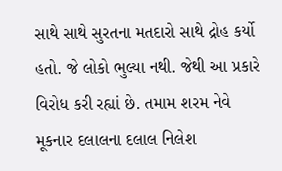સાથે સાથે સુરતના મતદારો સાથે દ્રોહ કર્યો હતો. જે લોકો ભુલ્યા નથી. જેથી આ પ્રકારે વિરોધ કરી રહ્યાં છે. તમામ શરમ નેવે મૂકનાર દલાલના દલાલ નિલેશ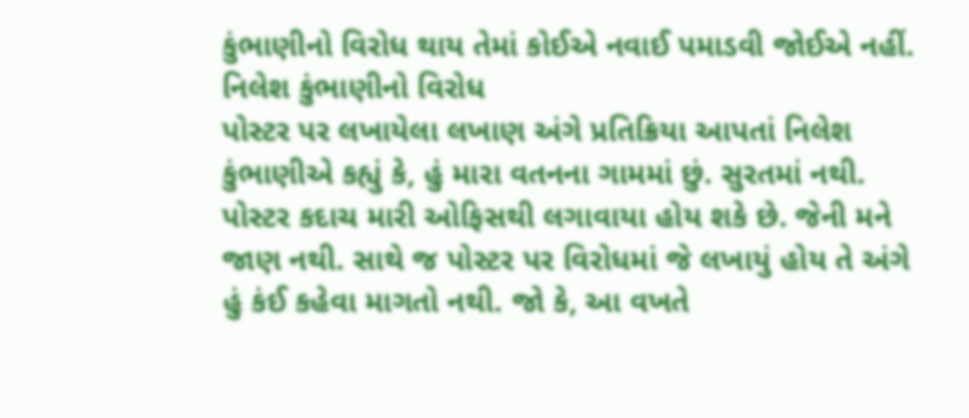કુંભાણીનો વિરોધ થાય તેમાં કોઈએ નવાઈ પમાડવી જોઈએ નહીં.
નિલેશ કુંભાણીનો વિરોધ
પોસ્ટર પર લખાયેલા લખાણ અંગે પ્રતિક્રિયા આપતાં નિલેશ કુંભાણીએ કહ્યું કે, હું મારા વતનના ગામમાં છું. સુરતમાં નથી. પોસ્ટર કદાચ મારી ઓફિસથી લગાવાયા હોય શકે છે. જેની મને જાણ નથી. સાથે જ પોસ્ટર પર વિરોધમાં જે લખાયું હોય તે અંગે હું કંઈ કહેવા માગતો નથી. જો કે, આ વખતે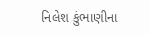નિલેશ કુંભાણીના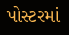પોસ્ટરમાં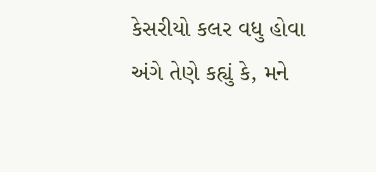કેસરીયો કલર વધુ હોવા અંગે તેણે કહ્યું કે, મને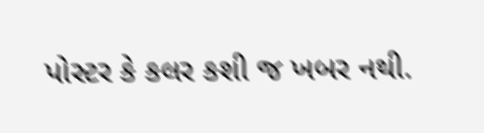પોસ્ટર કે કલર કશી જ ખબર નથી.